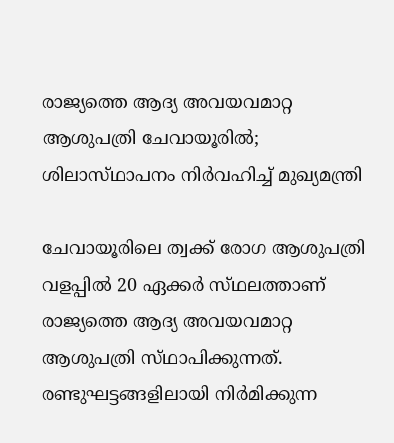രാജ്യത്തെ ആദ്യ അവയവമാറ്റ ആശുപത്രി ചേവായൂരിൽ; ശിലാസ്‌ഥാപനം നിർവഹിച്ച് മുഖ്യമന്ത്രി

ചേവായൂരിലെ ത്വക്ക് രോഗ ആശുപത്രി വളപ്പിൽ 20 ഏക്കർ സ്‌ഥലത്താണ്‌ രാജ്യത്തെ ആദ്യ അവയവമാറ്റ ആശുപത്രി സ്‌ഥാപിക്കുന്നത്. രണ്ടുഘട്ടങ്ങളിലായി നിർമിക്കുന്ന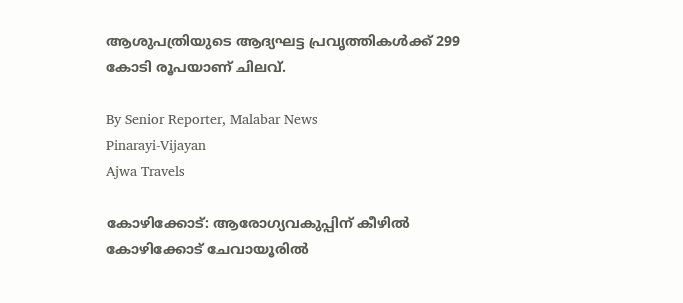ആശുപത്രിയുടെ ആദ്യഘട്ട പ്രവൃത്തികൾക്ക് 299 കോടി രൂപയാണ് ചിലവ്.

By Senior Reporter, Malabar News
Pinarayi-Vijayan
Ajwa Travels

കോഴിക്കോട്: ആരോഗ്യവകുപ്പിന് കീഴിൽ കോഴിക്കോട് ചേവായൂരിൽ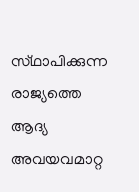സ്‌ഥാപിക്കുന്ന രാജ്യത്തെ ആദ്യ അവയവമാറ്റ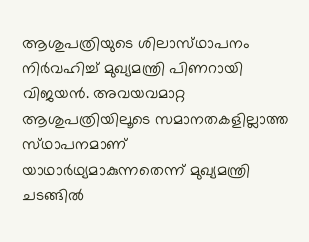ആശുപത്രിയുടെ ശിലാസ്‌ഥാപനം നിർവഹിച്ച് മുഖ്യമന്ത്രി പിണറായി വിജയൻ. അവയവമാറ്റ ആശുപത്രിയിലൂടെ സമാനതകളില്ലാത്ത സ്‌ഥാപനമാണ് യാഥാർഥ്യമാകുന്നതെന്ന് മുഖ്യമന്ത്രി ചടങ്ങിൽ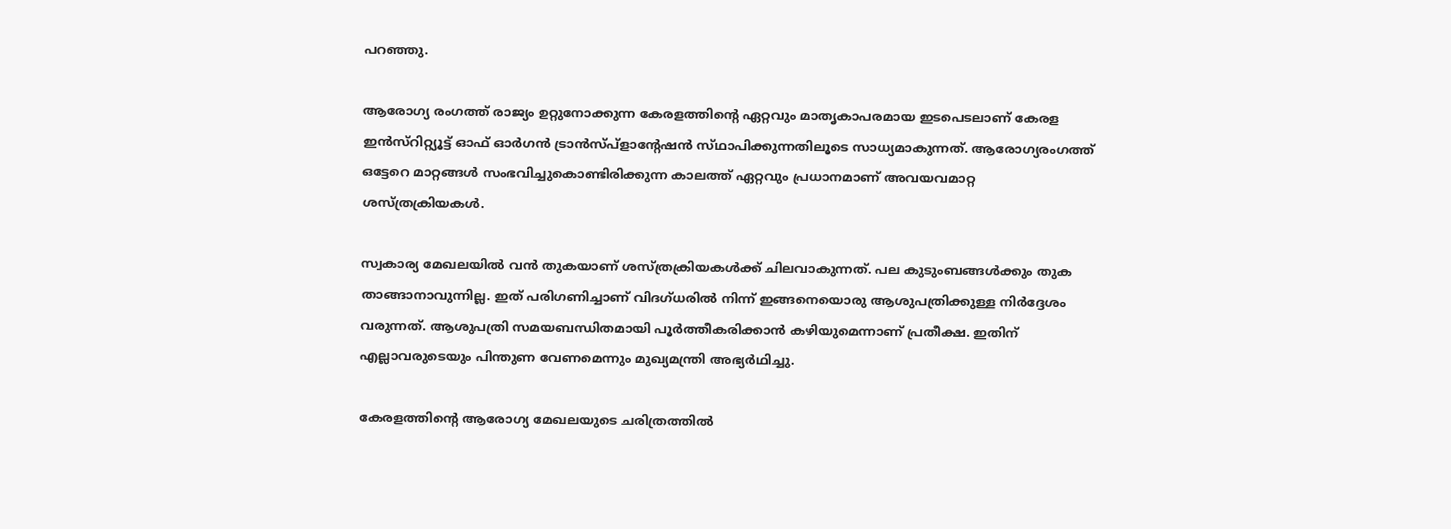പറഞ്ഞു.

ആരോഗ്യ രംഗത്ത് രാജ്യം ഉറ്റുനോക്കുന്ന കേരളത്തിന്റെ ഏറ്റവും മാതൃകാപരമായ ഇടപെടലാണ് കേരള ഇൻസ്റിറ്റ്യൂട്ട് ഓഫ് ഓർഗൻ ട്രാൻസ്‌പ്ളാന്റേഷൻ സ്‌ഥാപിക്കുന്നതിലൂടെ സാധ്യമാകുന്നത്. ആരോഗ്യരംഗത്ത് ഒട്ടേറെ മാറ്റങ്ങൾ സംഭവിച്ചുകൊണ്ടിരിക്കുന്ന കാലത്ത് ഏറ്റവും പ്രധാനമാണ് അവയവമാറ്റ ശസ്‌ത്രക്രിയകൾ.

സ്വകാര്യ മേഖലയിൽ വൻ തുകയാണ് ശസ്‌ത്രക്രിയകൾക്ക് ചിലവാകുന്നത്. പല കുടുംബങ്ങൾക്കും തുക താങ്ങാനാവുന്നില്ല. ഇത് പരിഗണിച്ചാണ് വിദഗ്‌ധരിൽ നിന്ന് ഇങ്ങനെയൊരു ആശുപത്രിക്കുള്ള നിർദ്ദേശം വരുന്നത്. ആശുപത്രി സമയബന്ധിതമായി പൂർത്തീകരിക്കാൻ കഴിയുമെന്നാണ് പ്രതീക്ഷ. ഇതിന് എല്ലാവരുടെയും പിന്തുണ വേണമെന്നും മുഖ്യമന്ത്രി അഭ്യർഥിച്ചു.

കേരളത്തിന്റെ ആരോഗ്യ മേഖലയുടെ ചരിത്രത്തിൽ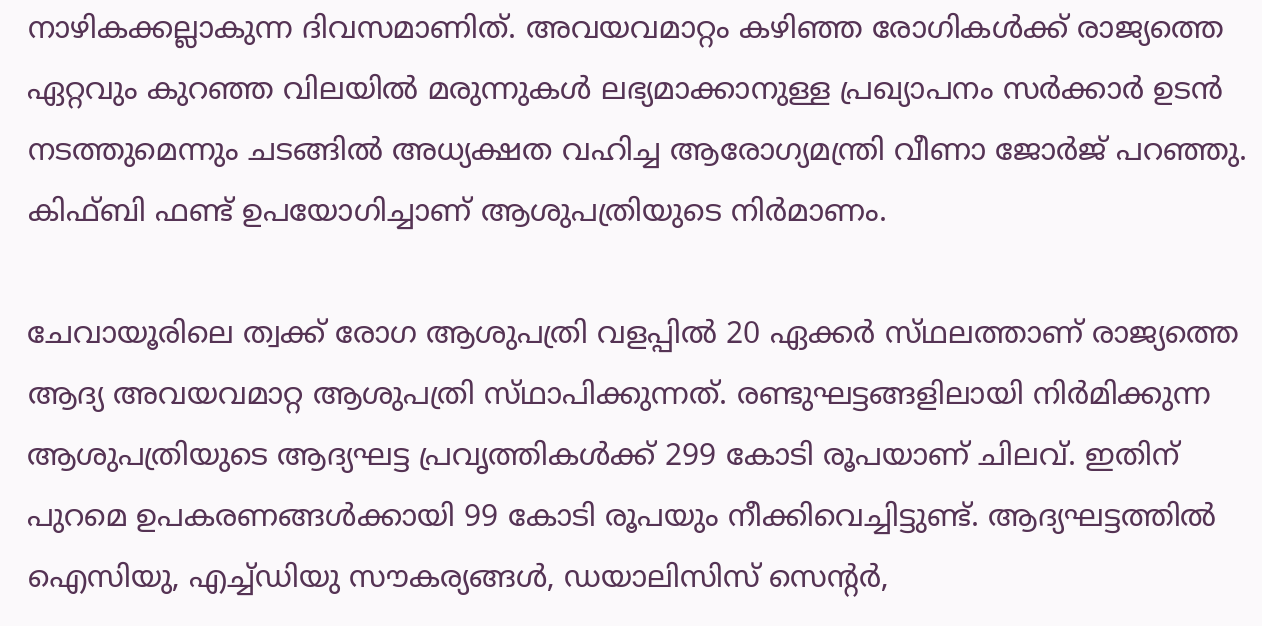നാഴികക്കല്ലാകുന്ന ദിവസമാണിത്. അവയവമാറ്റം കഴിഞ്ഞ രോഗികൾക്ക് രാജ്യത്തെ ഏറ്റവും കുറഞ്ഞ വിലയിൽ മരുന്നുകൾ ലഭ്യമാക്കാനുള്ള പ്രഖ്യാപനം സർക്കാർ ഉടൻ നടത്തുമെന്നും ചടങ്ങിൽ അധ്യക്ഷത വഹിച്ച ആരോഗ്യമന്ത്രി വീണാ ജോർജ് പറഞ്ഞു. കിഫ്‌ബി ഫണ്ട് ഉപയോഗിച്ചാണ് ആശുപത്രിയുടെ നിർമാണം.

ചേവായൂരിലെ ത്വക്ക് രോഗ ആശുപത്രി വളപ്പിൽ 20 ഏക്കർ സ്‌ഥലത്താണ്‌ രാജ്യത്തെ ആദ്യ അവയവമാറ്റ ആശുപത്രി സ്‌ഥാപിക്കുന്നത്. രണ്ടുഘട്ടങ്ങളിലായി നിർമിക്കുന്ന ആശുപത്രിയുടെ ആദ്യഘട്ട പ്രവൃത്തികൾക്ക് 299 കോടി രൂപയാണ് ചിലവ്. ഇതിന് പുറമെ ഉപകരണങ്ങൾക്കായി 99 കോടി രൂപയും നീക്കിവെച്ചിട്ടുണ്ട്. ആദ്യഘട്ടത്തിൽ ഐസിയു, എച്ച്ഡിയു സൗകര്യങ്ങൾ, ഡയാലിസിസ് സെന്റർ,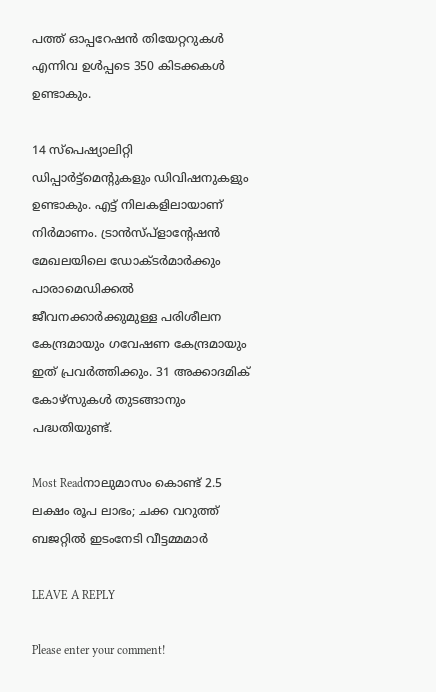പത്ത് ഓപ്പറേഷൻ തിയേറ്ററുകൾ എന്നിവ ഉൾപ്പടെ 350 കിടക്കകൾ ഉണ്ടാകും.

14 സ്‌പെഷ്യാലിറ്റി ഡിപ്പാർട്ട്മെന്റുകളും ഡിവിഷനുകളും ഉണ്ടാകും. എട്ട് നിലകളിലായാണ് നിർമാണം. ട്രാൻസ്‌പ്ളാന്റേഷൻ മേഖലയിലെ ഡോക്‌ടർമാർക്കും പാരാമെഡിക്കൽ ജീവനക്കാർക്കുമുള്ള പരിശീലന കേന്ദ്രമായും ഗവേഷണ കേന്ദ്രമായും ഇത് പ്രവർത്തിക്കും. 31 അക്കാദമിക് കോഴ്‌സുകൾ തുടങ്ങാനും പദ്ധതിയുണ്ട്.

Most Readനാലുമാസം കൊണ്ട് 2.5 ലക്ഷം രൂപ ലാഭം; ചക്ക വറുത്ത് ബജറ്റിൽ ഇടംനേടി വീട്ടമ്മമാർ

LEAVE A REPLY

Please enter your comment!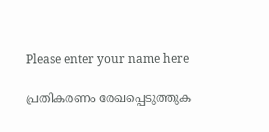Please enter your name here

പ്രതികരണം രേഖപ്പെടുത്തുക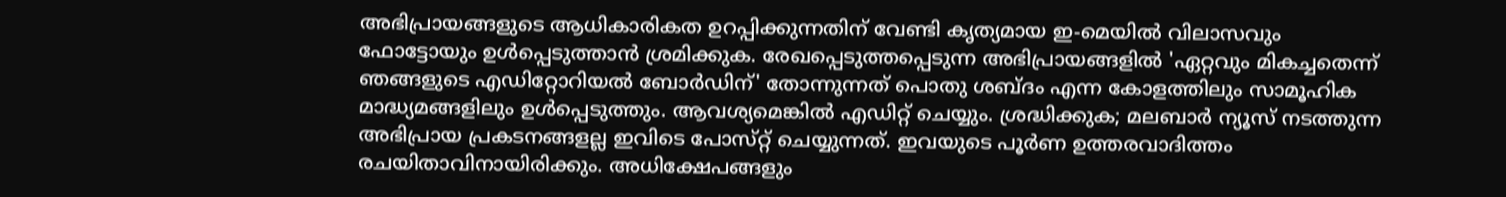അഭിപ്രായങ്ങളുടെ ആധികാരികത ഉറപ്പിക്കുന്നതിന് വേണ്ടി കൃത്യമായ ഇ-മെയിൽ വിലാസവും ഫോട്ടോയും ഉൾപ്പെടുത്താൻ ശ്രമിക്കുക. രേഖപ്പെടുത്തപ്പെടുന്ന അഭിപ്രായങ്ങളിൽ 'ഏറ്റവും മികച്ചതെന്ന് ഞങ്ങളുടെ എഡിറ്റോറിയൽ ബോർഡിന്' തോന്നുന്നത് പൊതു ശബ്‌ദം എന്ന കോളത്തിലും സാമൂഹിക മാദ്ധ്യമങ്ങളിലും ഉൾപ്പെടുത്തും. ആവശ്യമെങ്കിൽ എഡിറ്റ് ചെയ്യും. ശ്രദ്ധിക്കുക; മലബാർ ന്യൂസ് നടത്തുന്ന അഭിപ്രായ പ്രകടനങ്ങളല്ല ഇവിടെ പോസ്‌റ്റ് ചെയ്യുന്നത്. ഇവയുടെ പൂർണ ഉത്തരവാദിത്തം രചയിതാവിനായിരിക്കും. അധിക്ഷേപങ്ങളും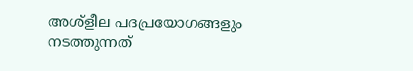അശ്‌ളീല പദപ്രയോഗങ്ങളും നടത്തുന്നത്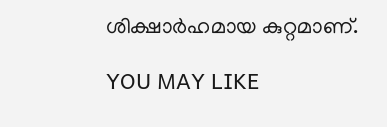ശിക്ഷാർഹമായ കുറ്റമാണ്.

YOU MAY LIKE